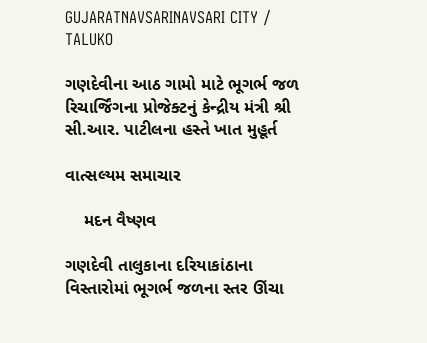GUJARATNAVSARINAVSARI CITY / TALUKO

ગણદેવીના આઠ ગામો માટે ભૂગર્ભ જળ રિચાર્જિંગના પ્રોજેક્ટનું કેન્દ્રીય મંત્રી શ્રી સી.આર. પાટીલના હસ્તે ખાત મુહૂર્ત

વાત્સલ્યમ સમાચાર

    મદન વૈષ્ણવ

ગણદેવી તાલુકાના દરિયાકાંઠાના વિસ્તારોમાં ભૂગર્ભ જળના સ્તર ઊંચા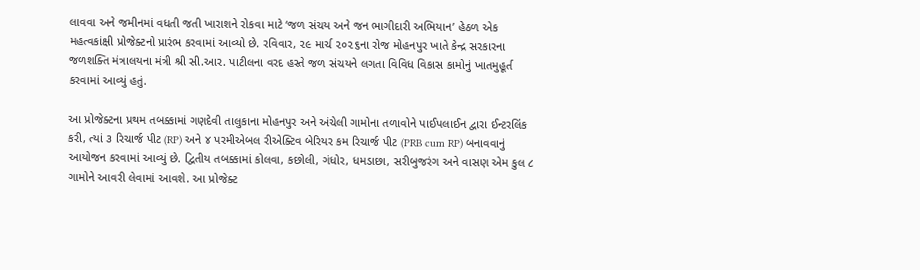લાવવા અને જમીનમાં વધતી જતી ખારાશને રોકવા માટે ‘જળ સંચય અને જન ભાગીદારી અભિયાન’ હેઠળ એક મહત્વકાંક્ષી પ્રોજેક્ટનો પ્રારંભ કરવામાં આવ્યો છે. રવિવાર, ૨૯ માર્ચ ૨૦૨૬ના રોજ મોહનપુર ખાતે કેન્દ્ર સરકારના જળશક્તિ મંત્રાલયના મંત્રી શ્રી સી.આર. પાટીલના વરદ હસ્તે જળ સંચયને લગતા વિવિધ વિકાસ કામોનું ખાતમુહૂર્ત કરવામાં આવ્યું હતું.

આ પ્રોજેક્ટના પ્રથમ તબક્કામાં ગણદેવી તાલુકાના મોહનપુર અને અંચેલી ગામોના તળાવોને પાઈપલાઈન દ્વારા ઈન્ટરલિંક કરી, ત્યાં ૩ રિચાર્જ પીટ (RP) અને ૪ પરમીએબલ રીએક્ટિવ બેરિયર કમ રિચાર્જ પીટ (PRB cum RP) બનાવવાનું આયોજન કરવામાં આવ્યું છે. દ્વિતીય તબક્કામાં કોલવા, કછોલી, ગંધોર, ધમડાછા, સરીબુજરંગ અને વાસણ એમ કુલ ૮ ગામોને આવરી લેવામાં આવશે. આ પ્રોજેક્ટ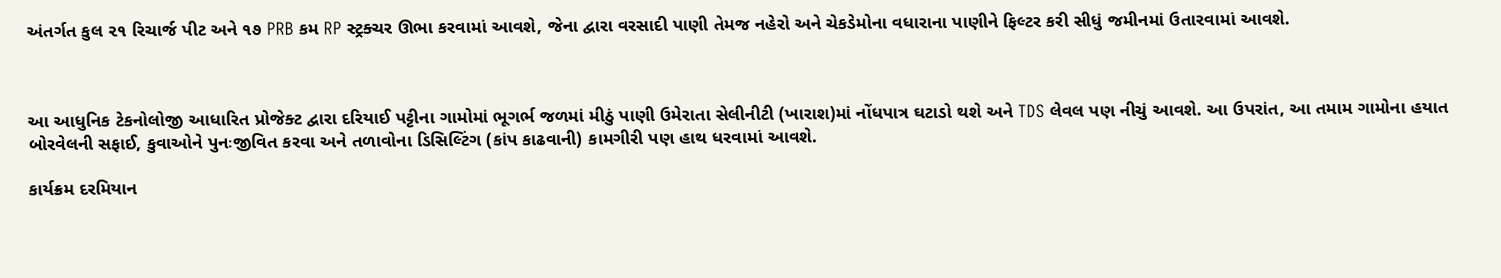અંતર્ગત કુલ ૨૧ રિચાર્જ પીટ અને ૧૭ PRB કમ RP સ્ટ્રક્ચર ઊભા કરવામાં આવશે, જેના દ્વારા વરસાદી પાણી તેમજ નહેરો અને ચેકડેમોના વધારાના પાણીને ફિલ્ટર કરી સીધું જમીનમાં ઉતારવામાં આવશે.



આ આધુનિક ટેકનોલોજી આધારિત પ્રોજેક્ટ દ્વારા દરિયાઈ પટ્ટીના ગામોમાં ભૂગર્ભ જળમાં મીઠું પાણી ઉમેરાતા સેલીનીટી (ખારાશ)માં નોંધપાત્ર ઘટાડો થશે અને TDS લેવલ પણ નીચું આવશે. આ ઉપરાંત, આ તમામ ગામોના હયાત બોરવેલની સફાઈ, કુવાઓને પુનઃજીવિત કરવા અને તળાવોના ડિસિલ્ટિંગ (કાંપ કાઢવાની) કામગીરી પણ હાથ ધરવામાં આવશે.

કાર્યક્રમ દરમિયાન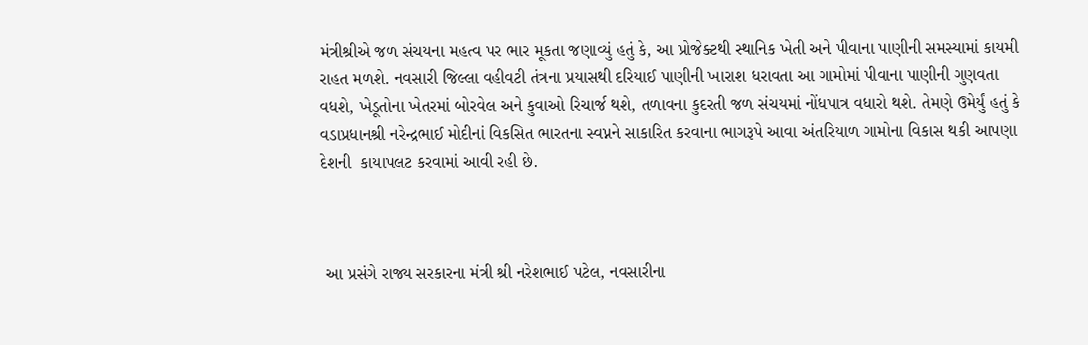મંત્રીશ્રીએ જળ સંચયના મહત્વ પર ભાર મૂકતા જણાવ્યું હતું કે, આ પ્રોજેક્ટથી સ્થાનિક ખેતી અને પીવાના પાણીની સમસ્યામાં કાયમી રાહત મળશે. નવસારી જિલ્લા વહીવટી તંત્રના પ્રયાસથી દરિયાઈ પાણીની ખારાશ ધરાવતા આ ગામોમાં પીવાના પાણીની ગુણવતા વધશે, ખેડૂતોના ખેતરમાં બોરવેલ અને કુવાઓ રિચાર્જ થશે, તળાવના કુદરતી જળ સંચયમાં નોંધપાત્ર વધારો થશે. તેમણે ઉમેર્યું હતું કે વડાપ્રધાનશ્રી નરેન્દ્રભાઈ મોદીનાં વિકસિત ભારતના સ્વપ્નને સાકારિત કરવાના ભાગરૂપે આવા અંતરિયાળ ગામોના વિકાસ થકી આપણા દેશની  કાયાપલટ કરવામાં આવી રહી છે.



 આ પ્રસંગે રાજ્ય સરકારના મંત્રી શ્રી નરેશભાઈ પટેલ, નવસારીના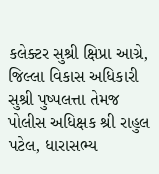કલેક્ટર સુશ્રી ક્ષિપ્રા આગ્રે, જિલ્લા વિકાસ અધિકારી સુશ્રી પુષ્પલત્તા તેમજ પોલીસ અધિક્ષક શ્રી રાહુલ પટેલ, ધારાસભ્ય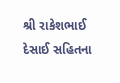શ્રી રાકેશભાઈ દેસાઈ સહિતના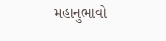મહાનુભાવો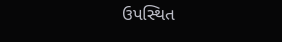ઉપસ્થિત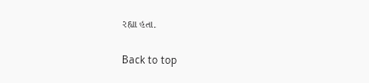રહ્યા હતા.

Back to top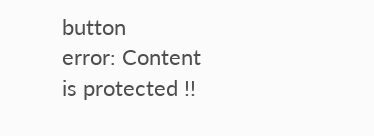button
error: Content is protected !!